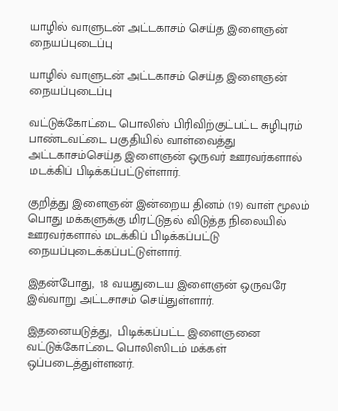யாழில் வாளுடன் அட்டகாசம் செய்த இளைஞன் நையப்புடைப்பு

யாழில் வாளுடன் அட்டகாசம் செய்த இளைஞன் நையப்புடைப்பு

வட்டுக்கோட்டை பொலிஸ் பிரிவிற்குட்பட்ட சுழிபுரம் பாண்டவட்டை பகுதியில் வாள்வைத்து அட்டகாசம்செய்த இளைஞன் ஒருவர் ஊரவர்களால் மடக்கிப் பிடிக்கப்பட்டுள்ளார்.

குறித்து இளைஞன் இன்றைய தினம் (19) வாள் மூலம் பொது மக்களுக்கு மிரட்டுதல் விடுத்த நிலையில் ஊரவர்களால் மடக்கிப் பிடிக்கப்பட்டு நையப்புடைக்கப்பட்டுள்ளார்.

இதன்போது,  18 வயதுடைய இளைஞன் ஒருவரே இவ்வாறு அட்டசாசம் செய்துள்ளார்.

இதனையடுத்து,  பிடிக்கப்பட்ட இளைஞனை வட்டுக்கோட்டை பொலிஸிடம் மக்கள் ஒப்படைத்துள்ளனர்.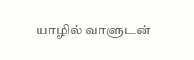யாழில் வாளுடன்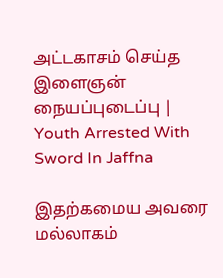அட்டகாசம் செய்த இளைஞன் நையப்புடைப்பு | Youth Arrested With Sword In Jaffna

இதற்கமைய அவரை மல்லாகம்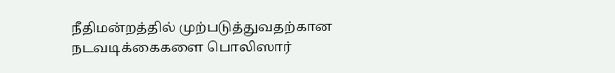நீதிமன்றத்தில் முற்படுத்துவதற்கான நடவடிக்கைகளை பொலிஸார்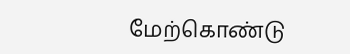மேற்கொண்டு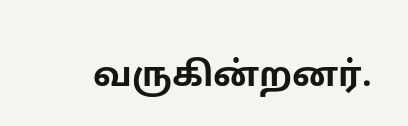வருகின்றனர்.